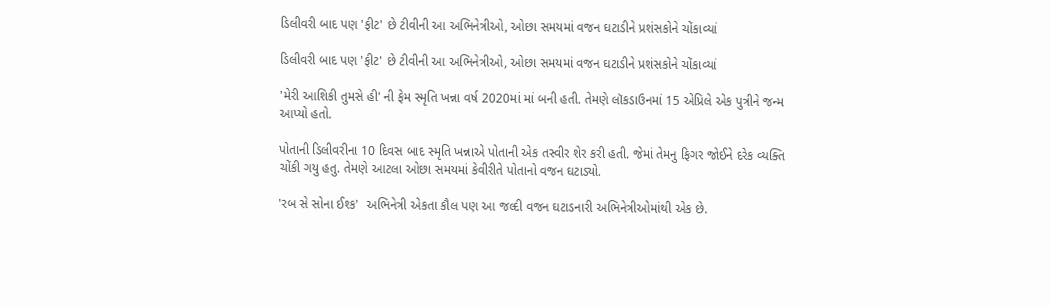ડિલીવરી બાદ પણ 'ફીટ' છે ટીવીની આ અભિનેત્રીઓ, ઓછા સમયમાં વજન ઘટાડીને પ્રશંસકોને ચોંકાવ્યાં

ડિલીવરી બાદ પણ 'ફીટ' છે ટીવીની આ અભિનેત્રીઓ, ઓછા સમયમાં વજન ઘટાડીને પ્રશંસકોને ચોંકાવ્યાં

'મેરી આશિકી તુમસે હી' ની ફેમ સ્મૃતિ ખન્ના વર્ષ 2020માં માં બની હતી. તેમણે લૉકડાઉનમાં 15 એપ્રિલે એક પુત્રીને જન્મ આપ્યો હતો.

પોતાની ડિલીવરીના 10 દિવસ બાદ સ્મૃતિ ખન્નાએ પોતાની એક તસ્વીર શેર કરી હતી. જેમાં તેમનુ ફિગર જોઈને દરેક વ્યક્તિ ચોંકી ગયુ હતુ. તેમણે આટલા ઓછા સમયમાં કેવીરીતે પોતાનો વજન ઘટાડ્યો.

'રબ સે સોના ઈશ્ક'  અભિનેત્રી એકતા કૌલ પણ આ જલ્દી વજન ઘટાડનારી અભિનેત્રીઓમાંથી એક છે.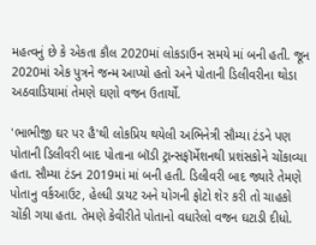મહત્વનું છે કે એકતા કૌલ 2020માં લોકડાઉન સમયે માં બની હતી. જૂન 2020માં એક પુત્રને જન્મ આપ્યો હતો અને પોતાની ડિલીવરીના થોડા અઠવાડિયામાં તેમણે ઘણો વજન ઉતાર્યો.

'ભાભીજી ઘર પર હૈ'થી લોકપ્રિય થયેલી અભિનેત્રી સૌમ્યા ટંડને પણ પોતાની ડિલીવરી બાદ પોતાના બૉડી ટ્રાન્સફૉર્મેશનથી પ્રશંસકોને ચોંકાવ્યા હતા. સૌમ્યા ટંડન 2019માં માં બની હતી. ડિલીવરી બાદ જ્યારે તેમણે પોતાનુ વર્કઆઉટ, હેલ્ધી ડાયટ અને યોગની ફોટો શેર કરી તો ચાહકો ચોંકી ગયા હતા. તેમણે કેવીરીતે પોતાનો વધારેલો વજન ઘટાડી દીધો.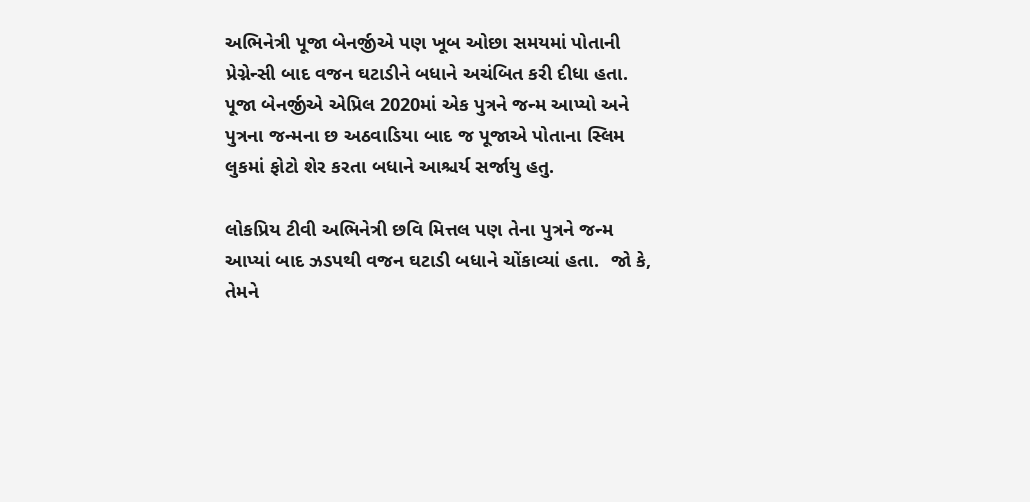અભિનેત્રી પૂજા બેનર્જીએ પણ ખૂબ ઓછા સમયમાં પોતાની પ્રેગ્નેન્સી બાદ વજન ઘટાડીને બધાને અચંબિત કરી દીધા હતા. પૂજા બેનર્જીએ એપ્રિલ 2020માં એક પુત્રને જન્મ આપ્યો અને પુત્રના જન્મના છ અઠવાડિયા બાદ જ પૂજાએ પોતાના સ્લિમ લુકમાં ફોટો શેર કરતા બધાને આશ્ચર્ય સર્જાયુ હતુ.

લોકપ્રિય ટીવી અભિનેત્રી છવિ મિત્તલ પણ તેના પુત્રને જન્મ આપ્યાં બાદ ઝડપથી વજન ઘટાડી બધાને ચોંકાવ્યાં હતા.  જો કે, તેમને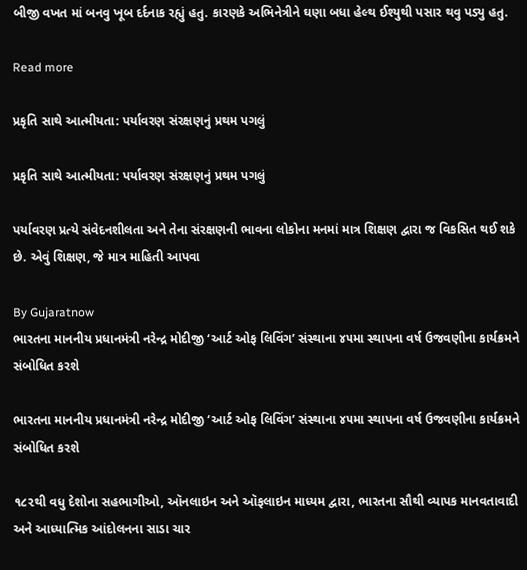બીજી વખત માં બનવુ ખૂબ દર્દનાક રહ્યું હતુ. કારણકે અભિનેત્રીને ઘણા બધા હેલ્થ ઈશ્યુથી પસાર થવુ પડ્યુ હતુ.

Read more

પ્રકૃતિ સાથે આત્મીયતા: પર્યાવરણ સંરક્ષણનું પ્રથમ પગલું

પ્રકૃતિ સાથે આત્મીયતા: પર્યાવરણ સંરક્ષણનું પ્રથમ પગલું

પર્યાવરણ પ્રત્યે સંવેદનશીલતા અને તેના સંરક્ષણની ભાવના લોકોના મનમાં માત્ર શિક્ષણ દ્વારા જ વિકસિત થઈ શકે છે. એવું શિક્ષણ, જે માત્ર માહિતી આપવા

By Gujaratnow
ભારતના માનનીય પ્રધાનમંત્રી નરેન્દ્ર મોદીજી ‘આર્ટ ઓફ લિવિંગ’ સંસ્થાના ૪૫મા સ્થાપના વર્ષ ઉજવણીના કાર્યક્રમને સંબોધિત કરશે

ભારતના માનનીય પ્રધાનમંત્રી નરેન્દ્ર મોદીજી ‘આર્ટ ઓફ લિવિંગ’ સંસ્થાના ૪૫મા સ્થાપના વર્ષ ઉજવણીના કાર્યક્રમને સંબોધિત કરશે

૧૮૨થી વધુ દેશોના સહભાગીઓ, ઑનલાઇન અને ઑફલાઇન માધ્યમ દ્વારા, ભારતના સૌથી વ્યાપક માનવતાવાદી અને આધ્યાત્મિક આંદોલનના સાડા ચાર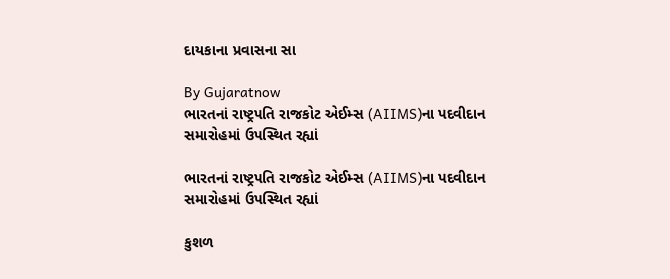દાયકાના પ્રવાસના સા

By Gujaratnow
ભારતનાં રાષ્ટ્રપતિ રાજકોટ એઈમ્સ (AIIMS)ના પદવીદાન સમારોહમાં ઉપસ્થિત રહ્યાં

ભારતનાં રાષ્ટ્રપતિ રાજકોટ એઈમ્સ (AIIMS)ના પદવીદાન સમારોહમાં ઉપસ્થિત રહ્યાં

કુશળ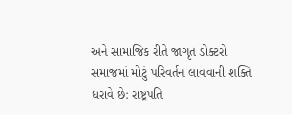અને સામાજિક રીતે જાગૃત ડોક્ટરો સમાજમાં મોટું પરિવર્તન લાવવાની શક્તિ ધરાવે છે: રાષ્ટ્રપતિ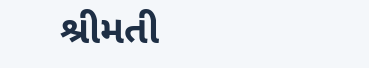શ્રીમતી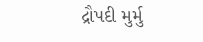દ્રૌપદી મુર્મુ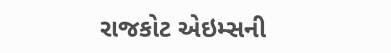રાજકોટ એઇમ્સની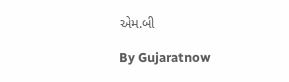એમ.બી

By Gujaratnow